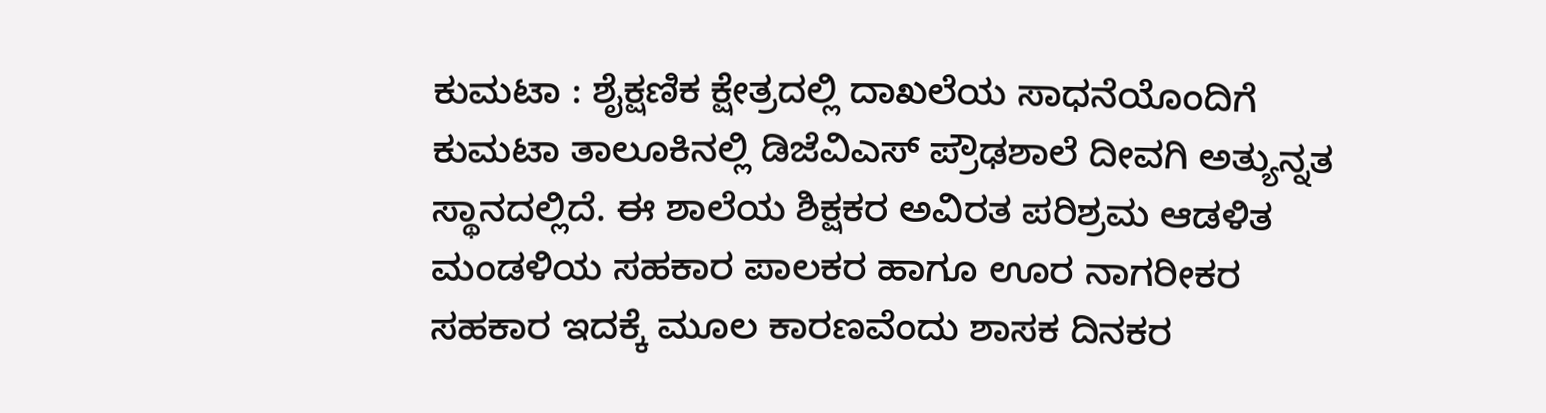ಕುಮಟಾ : ಶೈಕ್ಷಣಿಕ ಕ್ಷೇತ್ರದಲ್ಲಿ ದಾಖಲೆಯ ಸಾಧನೆಯೊಂದಿಗೆ ಕುಮಟಾ ತಾಲೂಕಿನಲ್ಲಿ ಡಿಜೆವಿಎಸ್ ಪ್ರೌಢಶಾಲೆ ದೀವಗಿ ಅತ್ಯುನ್ನತ ಸ್ಥಾನದಲ್ಲಿದೆ. ಈ ಶಾಲೆಯ ಶಿಕ್ಷಕರ ಅವಿರತ ಪರಿಶ್ರಮ ಆಡಳಿತ ಮಂಡಳಿಯ ಸಹಕಾರ ಪಾಲಕರ ಹಾಗೂ ಊರ ನಾಗರೀಕರ ಸಹಕಾರ ಇದಕ್ಕೆ ಮೂಲ ಕಾರಣವೆಂದು ಶಾಸಕ ದಿನಕರ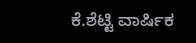ಕೆ.ಶೆಟ್ಟಿ ವಾರ್ಷಿಕ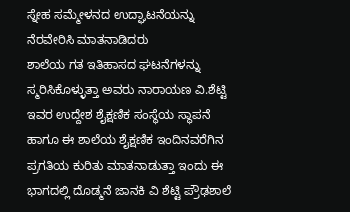ಸ್ನೇಹ ಸಮ್ಮೇಳನದ ಉದ್ಘಾಟನೆಯನ್ನು ನೆರವೇರಿಸಿ ಮಾತನಾಡಿದರು
ಶಾಲೆಯ ಗತ ಇತಿಹಾಸದ ಘಟನೆಗಳನ್ನು ಸ್ಮರಿಸಿಕೊಳ್ಳುತ್ತಾ ಅವರು ನಾರಾಯಣ ವಿ.ಶೆಟ್ಟಿ ಇವರ ಉದ್ದೇಶ ಶೈಕ್ಷಣಿಕ ಸಂಸ್ಥೆಯ ಸ್ಥಾಪನೆ ಹಾಗೂ ಈ ಶಾಲೆಯ ಶೈಕ್ಷಣಿಕ ಇಂದಿನವರೆಗಿನ ಪ್ರಗತಿಯ ಕುರಿತು ಮಾತನಾಡುತ್ತಾ ಇಂದು ಈ ಭಾಗದಲ್ಲಿ ದೊಡ್ಮನೆ ಜಾನಕಿ ವಿ ಶೆಟ್ಟಿ ಪ್ರೌಢಶಾಲೆ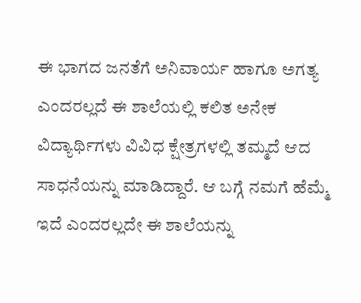ಈ ಭಾಗದ ಜನತೆಗೆ ಅನಿವಾರ್ಯ ಹಾಗೂ ಅಗತ್ಯ ಎಂದರಲ್ಲದೆ ಈ ಶಾಲೆಯಲ್ಲಿ ಕಲಿತ ಅನೇಕ ವಿದ್ಯಾರ್ಥಿಗಳು ವಿವಿಧ ಕ್ಷೇತ್ರಗಳಲ್ಲಿ ತಮ್ಮದೆ ಆದ ಸಾಧನೆಯನ್ನು ಮಾಡಿದ್ದಾರೆ. ಆ ಬಗ್ಗೆ ನಮಗೆ ಹೆಮ್ಮೆ ಇದೆ ಎಂದರಲ್ಲದೇ ಈ ಶಾಲೆಯನ್ನು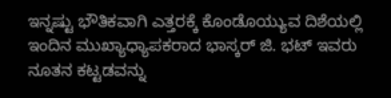ಇನ್ನಷ್ಟು ಭೌತಿಕವಾಗಿ ಎತ್ತರಕ್ಕೆ ಕೊಂಡೊಯ್ಯುವ ದಿಶೆಯಲ್ಲಿ ಇಂದಿನ ಮುಖ್ಯಾಧ್ಯಾಪಕರಾದ ಭಾಸ್ಕರ್ ಜಿ. ಭಟ್ ಇವರು ನೂತನ ಕಟ್ಟಡವನ್ನು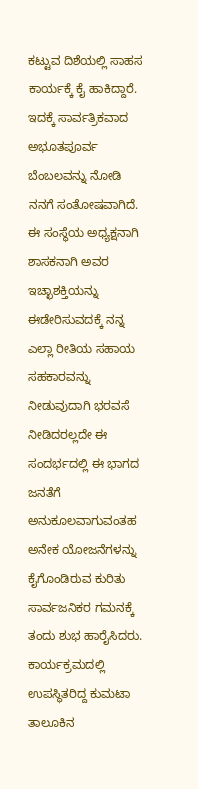ಕಟ್ಟುವ ದಿಶೆಯಲ್ಲಿ ಸಾಹಸ ಕಾರ್ಯಕ್ಕೆ ಕೈ ಹಾಕಿದ್ದಾರೆ. ಇದಕ್ಕೆ ಸಾರ್ವತ್ರಿಕವಾದ ಅಭೂತಪೂರ್ವ ಬೆಂಬಲವನ್ನು ನೋಡಿ ನನಗೆ ಸಂತೋಷವಾಗಿದೆ. ಈ ಸಂಸ್ಥೆಯ ಅಧ್ಯಕ್ಷನಾಗಿ ಶಾಸಕನಾಗಿ ಅವರ ಇಚ್ಛಾಶಕ್ತಿಯನ್ನು ಈಡೇರಿಸುವದಕ್ಕೆ ನನ್ನ ಎಲ್ಲಾ ರೀತಿಯ ಸಹಾಯ ಸಹಕಾರವನ್ನು ನೀಡುವುದಾಗಿ ಭರವಸೆ ನೀಡಿದರಲ್ಲದೇ ಈ ಸಂದರ್ಭದಲ್ಲಿ ಈ ಭಾಗದ ಜನತೆಗೆ ಅನುಕೂಲವಾಗುವಂತಹ ಅನೇಕ ಯೋಜನೆಗಳನ್ನು ಕೈಗೊಂಡಿರುವ ಕುರಿತು ಸಾರ್ವಜನಿಕರ ಗಮನಕ್ಕೆ ತಂದು ಶುಭ ಹಾರೈಸಿದರು.
ಕಾರ್ಯಕ್ರಮದಲ್ಲಿ ಉಪಸ್ಥಿತರಿದ್ದ ಕುಮಟಾ ತಾಲೂಕಿನ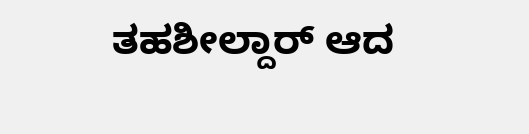ತಹಶೀಲ್ದಾರ್ ಆದ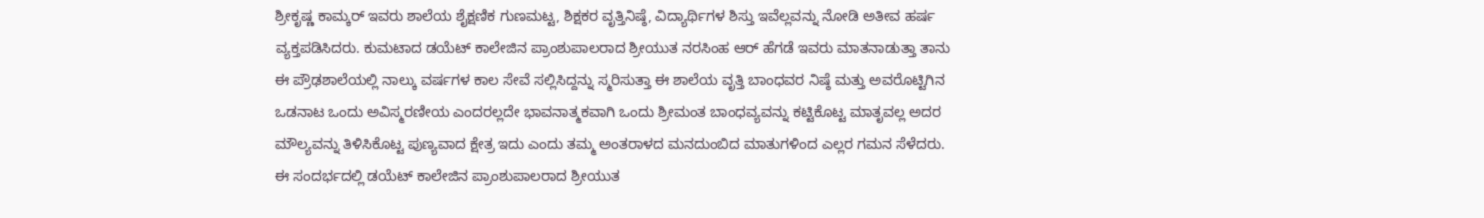ಶ್ರೀಕೃಷ್ಣ ಕಾಮ್ಕರ್ ಇವರು ಶಾಲೆಯ ಶೈಕ್ಷಣಿಕ ಗುಣಮಟ್ಟ, ಶಿಕ್ಷಕರ ವೃತ್ತಿನಿಷ್ಠೆ, ವಿದ್ಯಾರ್ಥಿಗಳ ಶಿಸ್ತು ಇವೆಲ್ಲವನ್ನು ನೋಡಿ ಅತೀವ ಹರ್ಷ ವ್ಯಕ್ತಪಡಿಸಿದರು. ಕುಮಟಾದ ಡಯೆಟ್ ಕಾಲೇಜಿನ ಪ್ರಾಂಶುಪಾಲರಾದ ಶ್ರೀಯುತ ನರಸಿಂಹ ಆರ್ ಹೆಗಡೆ ಇವರು ಮಾತನಾಡುತ್ತಾ ತಾನು ಈ ಪ್ರೌಢಶಾಲೆಯಲ್ಲಿ ನಾಲ್ಕು ವರ್ಷಗಳ ಕಾಲ ಸೇವೆ ಸಲ್ಲಿಸಿದ್ದನ್ನು ಸ್ಮರಿಸುತ್ತಾ ಈ ಶಾಲೆಯ ವೃತ್ತಿ ಬಾಂಧವರ ನಿಷ್ಠೆ ಮತ್ತು ಅವರೊಟ್ಟಿಗಿನ ಒಡನಾಟ ಒಂದು ಅವಿಸ್ಮರಣೀಯ ಎಂದರಲ್ಲದೇ ಭಾವನಾತ್ಮಕವಾಗಿ ಒಂದು ಶ್ರೀಮಂತ ಬಾಂಧವ್ಯವನ್ನು ಕಟ್ಟಿಕೊಟ್ಟ ಮಾತೃವಲ್ಲ ಅದರ ಮೌಲ್ಯವನ್ನು ತಿಳಿಸಿಕೊಟ್ಟ ಪುಣ್ಯವಾದ ಕ್ಷೇತ್ರ ಇದು ಎಂದು ತಮ್ಮ ಅಂತರಾಳದ ಮನದುಂಬಿದ ಮಾತುಗಳಿಂದ ಎಲ್ಲರ ಗಮನ ಸೆಳೆದರು.
ಈ ಸಂದರ್ಭದಲ್ಲಿ ಡಯೆಟ್ ಕಾಲೇಜಿನ ಪ್ರಾಂಶುಪಾಲರಾದ ಶ್ರೀಯುತ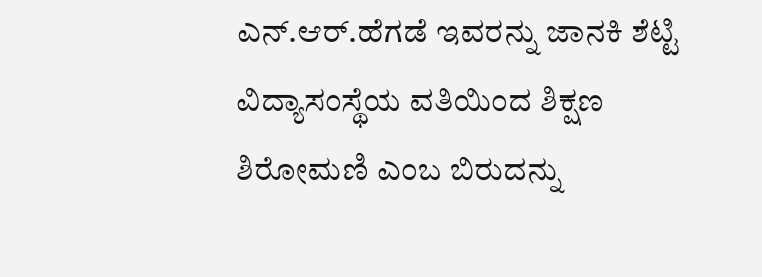ಎನ್.ಆರ್.ಹೆಗಡೆ ಇವರನ್ನು ಜಾನಕಿ ಶೆಟ್ಟಿ ವಿದ್ಯಾಸಂಸ್ಥೆಯ ವತಿಯಿಂದ ಶಿಕ್ಷಣ ಶಿರೋಮಣಿ ಎಂಬ ಬಿರುದನ್ನು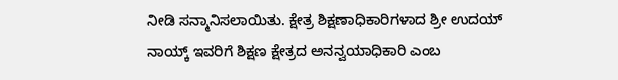ನೀಡಿ ಸನ್ಮಾನಿಸಲಾಯಿತು. ಕ್ಷೇತ್ರ ಶಿಕ್ಷಣಾಧಿಕಾರಿಗಳಾದ ಶ್ರೀ ಉದಯ್ ನಾಯ್ಕ್ ಇವರಿಗೆ ಶಿಕ್ಷಣ ಕ್ಷೇತ್ರದ ಅನನ್ವಯಾಧಿಕಾರಿ ಎಂಬ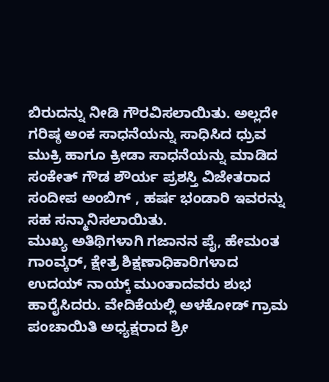ಬಿರುದನ್ನು ನೀಡಿ ಗೌರವಿಸಲಾಯಿತು. ಅಲ್ಲದೇ ಗರಿಷ್ಠ ಅಂಕ ಸಾಧನೆಯನ್ನು ಸಾಧಿಸಿದ ಧ್ರುವ ಮುಕ್ರಿ ಹಾಗೂ ಕ್ರೀಡಾ ಸಾಧನೆಯನ್ನು ಮಾಡಿದ ಸಂಕೇತ್ ಗೌಡ ಶೌರ್ಯ ಪ್ರಶಸ್ತಿ ವಿಜೇತರಾದ ಸಂದೀಪ ಅಂಬಿಗ್ , ಹರ್ಷ ಭಂಡಾರಿ ಇವರನ್ನು ಸಹ ಸನ್ಮಾನಿಸಲಾಯಿತು.
ಮುಖ್ಯ ಅತಿಥಿಗಳಾಗಿ ಗಜಾನನ ಪೈ, ಹೇಮಂತ ಗಾಂವ್ಕರ್, ಕ್ಷೇತ್ರ ಶಿಕ್ಷಣಾಧಿಕಾರಿಗಳಾದ ಉದಯ್ ನಾಯ್ಕ್ ಮುಂತಾದವರು ಶುಭ ಹಾರೈಸಿದರು. ವೇದಿಕೆಯಲ್ಲಿ ಅಳಕೋಡ್ ಗ್ರಾಮ ಪಂಚಾಯಿತಿ ಅಧ್ಯಕ್ಷರಾದ ಶ್ರೀ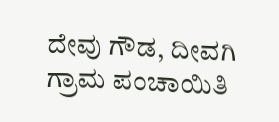ದೇವು ಗೌಡ, ದೀವಗಿ ಗ್ರಾಮ ಪಂಚಾಯಿತಿ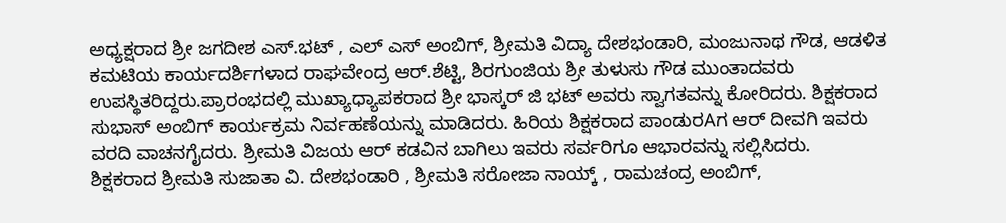ಅಧ್ಯಕ್ಷರಾದ ಶ್ರೀ ಜಗದೀಶ ಎಸ್.ಭಟ್ , ಎಲ್ ಎಸ್ ಅಂಬಿಗ್, ಶ್ರೀಮತಿ ವಿದ್ಯಾ ದೇಶಭಂಡಾರಿ, ಮಂಜುನಾಥ ಗೌಡ, ಆಡಳಿತ ಕಮಟಿಯ ಕಾರ್ಯದರ್ಶಿಗಳಾದ ರಾಘವೇಂದ್ರ ಆರ್.ಶೆಟ್ಟಿ, ಶಿರಗುಂಜಿಯ ಶ್ರೀ ತುಳುಸು ಗೌಡ ಮುಂತಾದವರು ಉಪಸ್ಥಿತರಿದ್ದರು.ಪ್ರಾರಂಭದಲ್ಲಿ ಮುಖ್ಯಾಧ್ಯಾಪಕರಾದ ಶ್ರೀ ಭಾಸ್ಕರ್ ಜಿ ಭಟ್ ಅವರು ಸ್ವಾಗತವನ್ನು ಕೋರಿದರು. ಶಿಕ್ಷಕರಾದ ಸುಭಾಸ್ ಅಂಬಿಗ್ ಕಾರ್ಯಕ್ರಮ ನಿರ್ವಹಣೆಯನ್ನು ಮಾಡಿದರು. ಹಿರಿಯ ಶಿಕ್ಷಕರಾದ ಪಾಂಡುರAಗ ಆರ್ ದೀವಗಿ ಇವರು ವರದಿ ವಾಚನಗೈದರು. ಶ್ರೀಮತಿ ವಿಜಯ ಆರ್ ಕಡವಿನ ಬಾಗಿಲು ಇವರು ಸರ್ವರಿಗೂ ಆಭಾರವನ್ನು ಸಲ್ಲಿಸಿದರು.
ಶಿಕ್ಷಕರಾದ ಶ್ರೀಮತಿ ಸುಜಾತಾ ವಿ. ದೇಶಭಂಡಾರಿ , ಶ್ರೀಮತಿ ಸರೋಜಾ ನಾಯ್ಕ್ , ರಾಮಚಂದ್ರ ಅಂಬಿಗ್,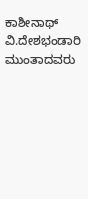ಕಾಶೀನಾಥ್ ವಿ.ದೇಶಭಂಡಾರಿ ಮುಂತಾದವರು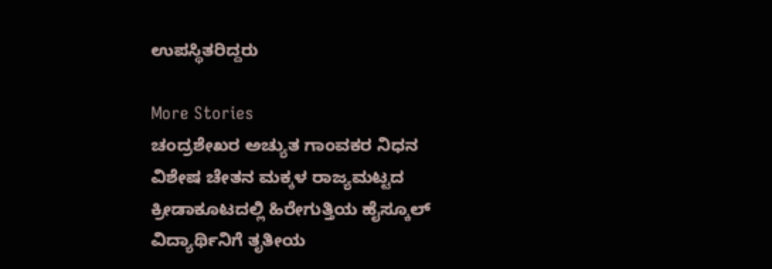ಉಪಸ್ಥಿತರಿದ್ದರು

More Stories
ಚಂದ್ರಶೇಖರ ಅಚ್ಯುತ ಗಾಂವಕರ ನಿಧನ
ವಿಶೇಷ ಚೇತನ ಮಕ್ಕಳ ರಾಜ್ಯಮಟ್ಟದ ಕ್ರೀಡಾಕೂಟದಲ್ಲಿ ಹಿರೇಗುತ್ತಿಯ ಹೈಸ್ಕೂಲ್ ವಿದ್ಯಾರ್ಥಿನಿಗೆ ತೃತೀಯ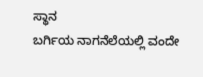ಸ್ಥಾನ
ಬರ್ಗಿಯ ನಾಗನೆಲೆಯಲ್ಲಿ ವಂದೇ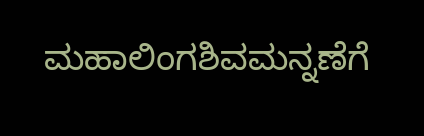ಮಹಾಲಿಂಗಶಿವಮನ್ನಣೆಗೆ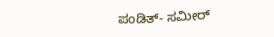ಪಂಡಿತ್- ಸಮೀರ್